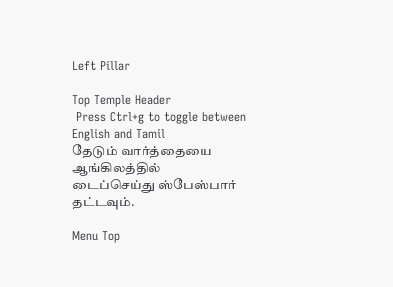Left Pillar

Top Temple Header
 Press Ctrl+g to toggle between English and Tamil
தேடும் வார்த்தையை ஆங்கிலத்தில் டைப்செய்து ஸ்பேஸ்பார் தட்டவும்.

Menu Top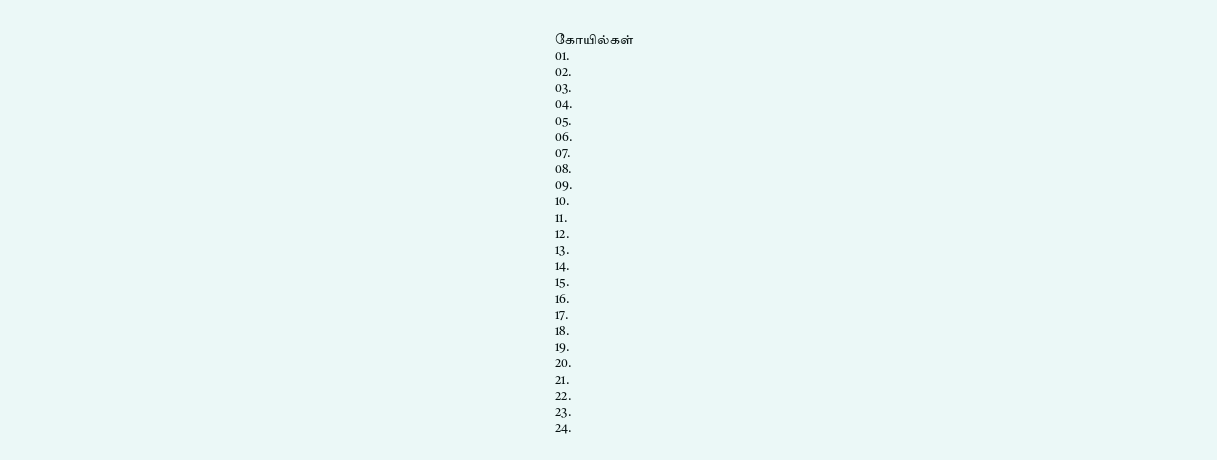கோயில்கள்
01.
02.
03.
04.
05.
06.
07.
08.
09.
10.
11.
12.
13.
14.
15.
16.
17.
18.
19.
20.
21.
22.
23.
24.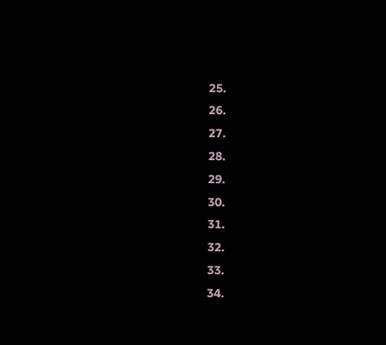25.
26.
27.
28.
29.
30.
31.
32.
33.
34.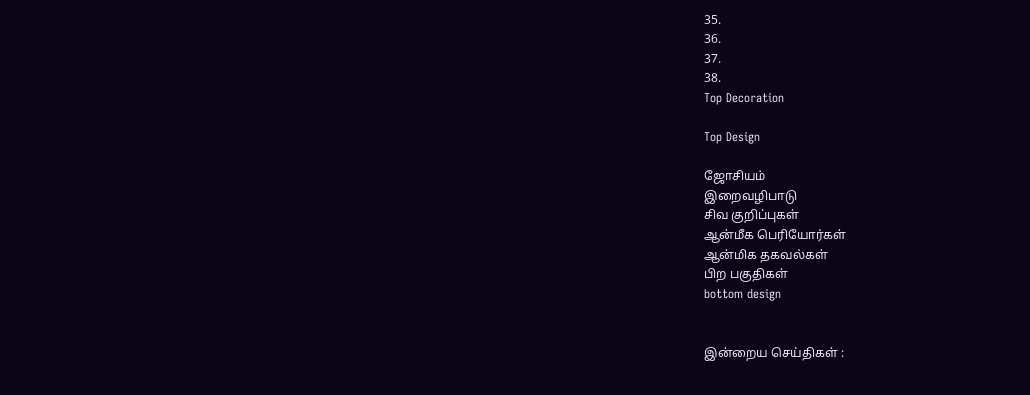35.
36.
37.
38.
Top Decoration

Top Design

ஜோசியம்
இறைவழிபாடு
சிவ குறிப்புகள்
ஆன்மீக பெரியோர்கள்
ஆன்மிக தகவல்கள்
பிற பகுதிகள்
bottom design


இன்றைய செய்திகள் :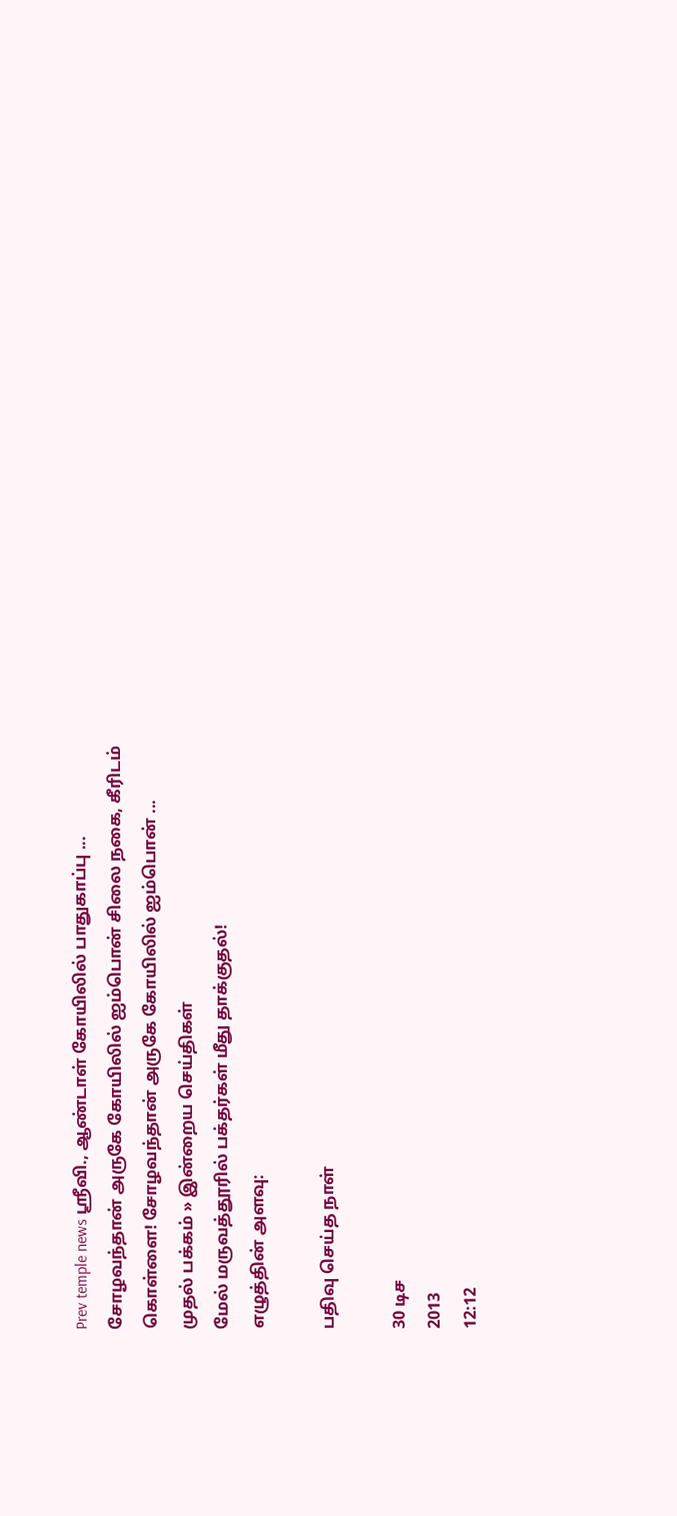Prev temple news ஸ்ரீவி., ஆண்டாள் கோயிலில் பாதுகாப்பு ... சோழவந்தான் அருகே கோயிலில் ஐம்பொன் சிலை நகை, கீரிடம் கொள்ளை! சோழவந்தான் அருகே கோயிலில் ஐம்பொன் ...
முதல் பக்கம் » இன்றைய செய்திகள்
மேல் மருவத்தூரில் பக்தர்கள் மீது தாக்குதல்!
எழுத்தின் அளவு:

பதிவு செய்த நாள்

30 டிச
2013
12:12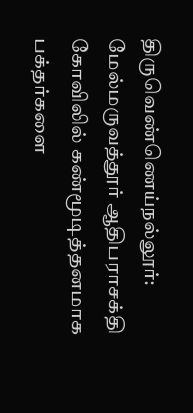திருவெண்ணெய்நல்லூர்: மேல்மருவத்தூர் ஆதிபராசக்தி கோவிலில் கண்மூடித்தனமாக பக்தர்களை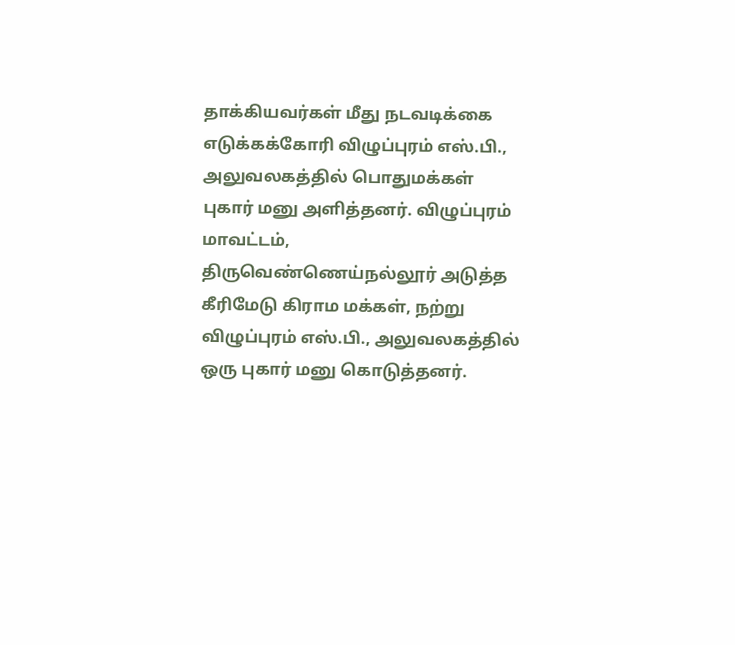தாக்கியவர்கள் மீது நடவடிக்கை எடுக்கக்கோரி விழுப்புரம் எஸ்.பி., அலுவலகத்தில் பொதுமக்கள் புகார் மனு அளித்தனர். விழுப்புரம் மாவட்டம், திருவெண்ணெய்நல்லூர் அடுத்த கீரிமேடு கிராம மக்கள், நற்று விழுப்புரம் எஸ்.பி., அலுவலகத்தில் ஒரு புகார் மனு கொடுத்தனர்.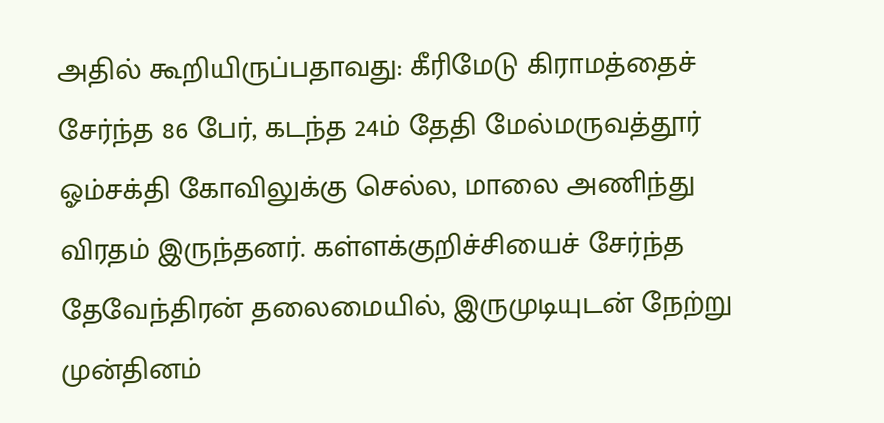அதில் கூறியிருப்பதாவது: கீரிமேடு கிராமத்தைச் சேர்ந்த 86 பேர், கடந்த 24ம் தேதி மேல்மருவத்தூர் ஓம்சக்தி கோவிலுக்கு செல்ல, மாலை அணிந்து விரதம் இருந்தனர். கள்ளக்குறிச்சியைச் சேர்ந்த தேவேந்திரன் தலைமையில், இருமுடியுடன் நேற்று முன்தினம்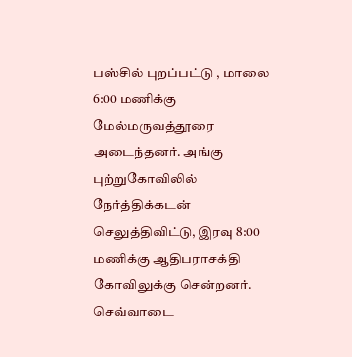பஸ்சில் புறப்பட்டு , மாலை 6:00 மணிக்கு மேல்மருவத்தூரை அடைந்தனர். அங்கு புற்றுகோவிலில் நேர்த்திக்கடன் செலுத்திவிட்டு, இரவு 8:00 மணிக்கு ஆதிபராசக்தி கோவிலுக்கு சென்றனர். செவ்வாடை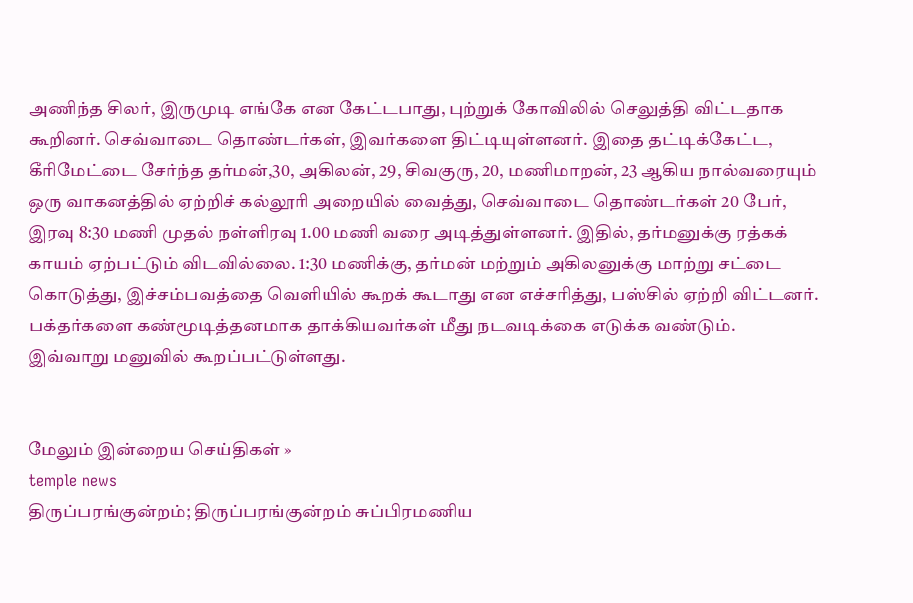அணிந்த சிலர், இருமுடி எங்கே என கேட்டபாது, புற்றுக் கோவிலில் செலுத்தி விட்டதாக கூறினர். செவ்வாடை தொண்டர்கள், இவர்களை திட்டியுள்ளனர். இதை தட்டிக்கேட்ட, கீரிமேட்டை சேர்ந்த தர்மன்,30, அகிலன், 29, சிவகுரு, 20, மணிமாறன், 23 ஆகிய நால்வரையும் ஒரு வாகனத்தில் ஏற்றிச் கல்லூரி அறையில் வைத்து, செவ்வாடை தொண்டர்கள் 20 பேர், இரவு 8:30 மணி முதல் நள்ளிரவு 1.00 மணி வரை அடித்துள்ளனர். இதில், தர்மனுக்கு ரத்கக் காயம் ஏற்பட்டும் விடவில்லை. 1:30 மணிக்கு, தர்மன் மற்றும் அகிலனுக்கு மாற்று சட்டை கொடுத்து, இச்சம்பவத்தை வெளியில் கூறக் கூடாது என எச்சரித்து, பஸ்சில் ஏற்றி விட்டனர். பக்தர்களை கண்மூடித்தனமாக தாக்கியவர்கள் மீது நடவடிக்கை எடுக்க வண்டும். இவ்வாறு மனுவில் கூறப்பட்டுள்ளது.


மேலும் இன்றைய செய்திகள் »
temple news
திருப்பரங்குன்றம்; திருப்பரங்குன்றம் சுப்பிரமணிய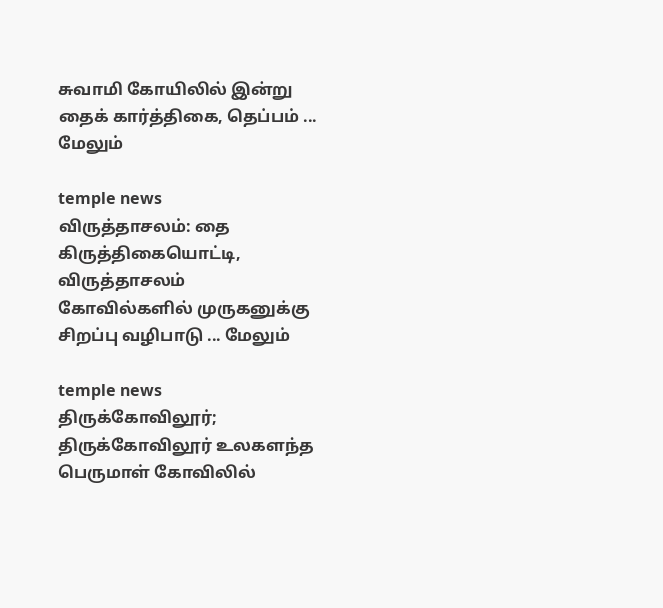சுவாமி கோயிலில் இன்று தைக் கார்த்திகை, தெப்பம் ... மேலும்

temple news
விருத்தாசலம்: தை கிருத்திகையொட்டி, விருத்தாசலம் கோவில்களில் முருகனுக்கு சிறப்பு வழிபாடு ... மேலும்

temple news
திருக்கோவிலூர்; திருக்கோவிலூர் உலகளந்த பெருமாள் கோவிலில்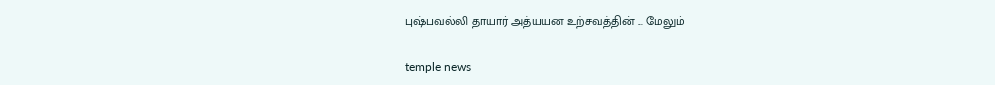புஷ்பவல்லி தாயார் அத்யயன உற்சவத்தின் ... மேலும்

temple news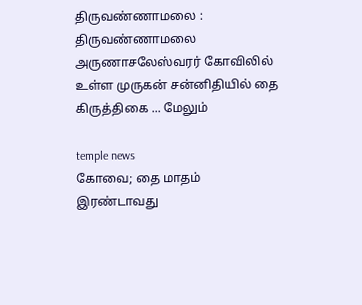திருவண்ணாமலை : திருவண்ணாமலை அருணாசலேஸ்வரர் கோவிலில் உள்ள முருகன் சன்னிதியில் தை கிருத்திகை ... மேலும்

temple news
கோவை; தை மாதம் இரண்டாவது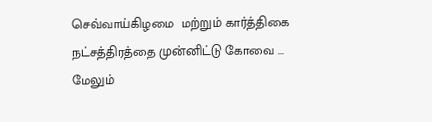செவ்வாய்கிழமை  மற்றும் கார்த்திகை நட்சத்திரத்தை முன்னிட்டு கோவை ... மேலும்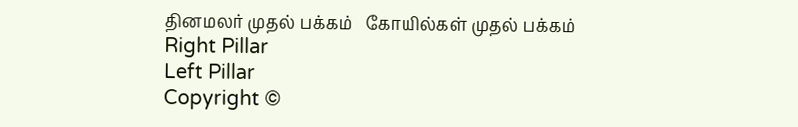தினமலர் முதல் பக்கம்   கோயில்கள் முதல் பக்கம்
Right Pillar
Left Pillar
Copyright ©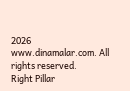2026 www.dinamalar.com. All rights reserved.
Right Pillar